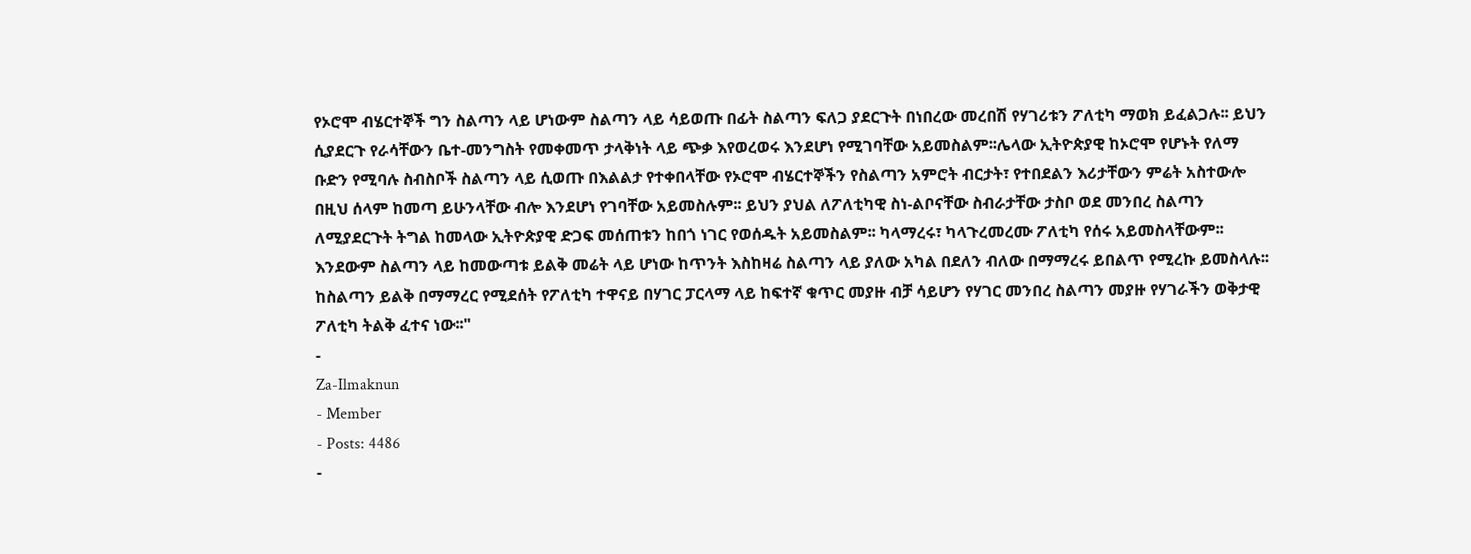የኦሮሞ ብሄርተኞች ግን ስልጣን ላይ ሆነውም ስልጣን ላይ ሳይወጡ በፊት ስልጣን ፍለጋ ያደርጉት በነበረው መረበሽ የሃገሪቱን ፖለቲካ ማወክ ይፈልጋሉ፡፡ ይህን ሲያደርጉ የራሳቸውን ቤተ-መንግስት የመቀመጥ ታላቅነት ላይ ጭቃ እየወረወሩ እንደሆነ የሚገባቸው አይመስልም፡፡ሌላው ኢትዮጵያዊ ከኦሮሞ የሆኑት የለማ ቡድን የሚባሉ ስብስቦች ስልጣን ላይ ሲወጡ በእልልታ የተቀበላቸው የኦሮሞ ብሄርተኞችን የስልጣን አምሮት ብርታት፣ የተበደልን እሪታቸውን ምሬት አስተውሎ በዚህ ሰላም ከመጣ ይሁንላቸው ብሎ እንደሆነ የገባቸው አይመስሉም፡፡ ይህን ያህል ለፖለቲካዊ ስነ-ልቦናቸው ስብራታቸው ታስቦ ወደ መንበረ ስልጣን ለሚያደርጉት ትግል ከመላው ኢትዮጵያዊ ድጋፍ መሰጠቱን ከበጎ ነገር የወሰዱት አይመስልም፡፡ ካላማረሩ፣ ካላጉረመረሙ ፖለቲካ የሰሩ አይመስላቸውም፡፡ እንደውም ስልጣን ላይ ከመውጣቱ ይልቅ መሬት ላይ ሆነው ከጥንት እስከዛሬ ስልጣን ላይ ያለው አካል በደለን ብለው በማማረሩ ይበልጥ የሚረኩ ይመስላሉ፡፡ ከስልጣን ይልቅ በማማረር የሚደሰት የፖለቲካ ተዋናይ በሃገር ፓርላማ ላይ ከፍተኛ ቁጥር መያዙ ብቻ ሳይሆን የሃገር መንበረ ስልጣን መያዙ የሃገራችን ወቅታዊ ፖለቲካ ትልቅ ፈተና ነው፡፡"
-
Za-Ilmaknun
- Member
- Posts: 4486
-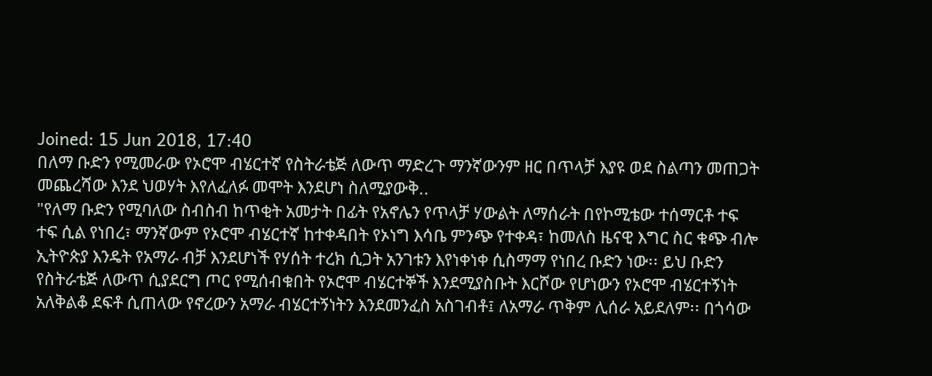Joined: 15 Jun 2018, 17:40
በለማ ቡድን የሚመራው የኦሮሞ ብሄርተኛ የስትራቴጅ ለውጥ ማድረጉ ማንኛውንም ዘር በጥላቻ እያዩ ወደ ስልጣን መጠጋት መጨረሻው እንደ ህወሃት እየለፈለፉ መሞት እንደሆነ ስለሚያውቅ..
"የለማ ቡድን የሚባለው ስብስብ ከጥቂት አመታት በፊት የአኖሌን የጥላቻ ሃውልት ለማሰራት በየኮሚቴው ተሰማርቶ ተፍ ተፍ ሲል የነበረ፣ ማንኛውም የኦሮሞ ብሄርተኛ ከተቀዳበት የኦነግ እሳቤ ምንጭ የተቀዳ፣ ከመለስ ዜናዊ እግር ስር ቁጭ ብሎ ኢትዮጵያ እንዴት የአማራ ብቻ እንደሆነች የሃሰት ተረክ ሲጋት አንገቱን እየነቀነቀ ሲስማማ የነበረ ቡድን ነው፡፡ ይህ ቡድን የስትራቴጅ ለውጥ ሲያደርግ ጦር የሚሰብቁበት የኦሮሞ ብሄርተኞች እንደሚያስቡት እርሾው የሆነውን የኦሮሞ ብሄርተኝነት አለቅልቆ ደፍቶ ሲጠላው የኖረውን አማራ ብሄርተኝነትን እንደመንፈስ አስገብቶ፤ ለአማራ ጥቅም ሊሰራ አይደለም፡፡ በጎሳው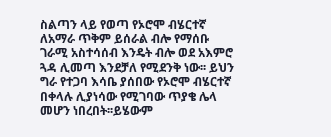ስልጣን ላይ የወጣ የኦሮሞ ብሄርተኛ ለአማራ ጥቅም ይሰራል ብሎ የማሰቡ ገራሚ አስተሳሰብ እንዴት ብሎ ወደ አእምሮ ጓዳ ሊመጣ እንደቻለ የሚደንቅ ነው፡፡ ይህን ግራ የተጋባ እሳቤ ያሰበው የኦሮሞ ብሄርተኛ በቀላሉ ሊያነሳው የሚገባው ጥያቄ ሌላ መሆን ነበረበት፡፡ይሄውም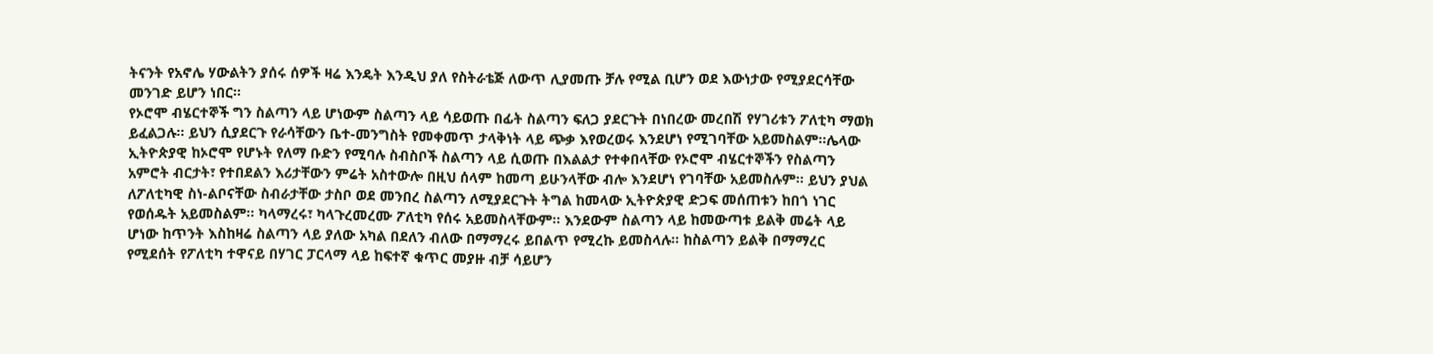ትናንት የአኖሌ ሃውልትን ያሰሩ ሰዎች ዛሬ እንዴት እንዲህ ያለ የስትራቴጅ ለውጥ ሊያመጡ ቻሉ የሚል ቢሆን ወደ እውነታው የሚያደርሳቸው መንገድ ይሆን ነበር፡፡
የኦሮሞ ብሄርተኞች ግን ስልጣን ላይ ሆነውም ስልጣን ላይ ሳይወጡ በፊት ስልጣን ፍለጋ ያደርጉት በነበረው መረበሽ የሃገሪቱን ፖለቲካ ማወክ ይፈልጋሉ፡፡ ይህን ሲያደርጉ የራሳቸውን ቤተ-መንግስት የመቀመጥ ታላቅነት ላይ ጭቃ እየወረወሩ እንደሆነ የሚገባቸው አይመስልም፡፡ሌላው ኢትዮጵያዊ ከኦሮሞ የሆኑት የለማ ቡድን የሚባሉ ስብስቦች ስልጣን ላይ ሲወጡ በእልልታ የተቀበላቸው የኦሮሞ ብሄርተኞችን የስልጣን አምሮት ብርታት፣ የተበደልን እሪታቸውን ምሬት አስተውሎ በዚህ ሰላም ከመጣ ይሁንላቸው ብሎ እንደሆነ የገባቸው አይመስሉም፡፡ ይህን ያህል ለፖለቲካዊ ስነ-ልቦናቸው ስብራታቸው ታስቦ ወደ መንበረ ስልጣን ለሚያደርጉት ትግል ከመላው ኢትዮጵያዊ ድጋፍ መሰጠቱን ከበጎ ነገር የወሰዱት አይመስልም፡፡ ካላማረሩ፣ ካላጉረመረሙ ፖለቲካ የሰሩ አይመስላቸውም፡፡ እንደውም ስልጣን ላይ ከመውጣቱ ይልቅ መሬት ላይ ሆነው ከጥንት እስከዛሬ ስልጣን ላይ ያለው አካል በደለን ብለው በማማረሩ ይበልጥ የሚረኩ ይመስላሉ፡፡ ከስልጣን ይልቅ በማማረር የሚደሰት የፖለቲካ ተዋናይ በሃገር ፓርላማ ላይ ከፍተኛ ቁጥር መያዙ ብቻ ሳይሆን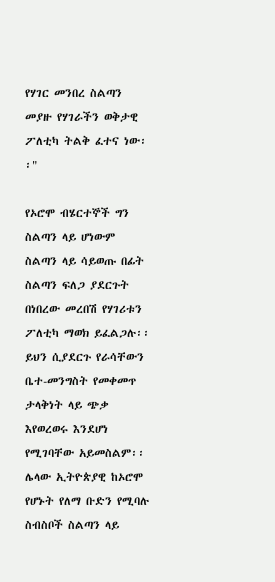የሃገር መንበረ ስልጣን መያዙ የሃገራችን ወቅታዊ ፖለቲካ ትልቅ ፈተና ነው፡፡"

የኦሮሞ ብሄርተኞች ግን ስልጣን ላይ ሆነውም ስልጣን ላይ ሳይወጡ በፊት ስልጣን ፍለጋ ያደርጉት በነበረው መረበሽ የሃገሪቱን ፖለቲካ ማወክ ይፈልጋሉ፡፡ ይህን ሲያደርጉ የራሳቸውን ቤተ-መንግስት የመቀመጥ ታላቅነት ላይ ጭቃ እየወረወሩ እንደሆነ የሚገባቸው አይመስልም፡፡ሌላው ኢትዮጵያዊ ከኦሮሞ የሆኑት የለማ ቡድን የሚባሉ ስብስቦች ስልጣን ላይ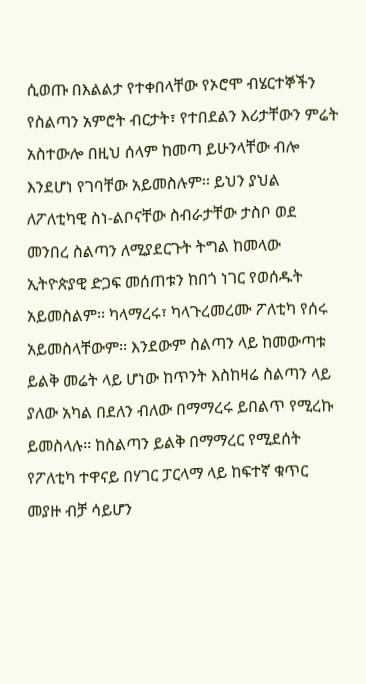ሲወጡ በእልልታ የተቀበላቸው የኦሮሞ ብሄርተኞችን የስልጣን አምሮት ብርታት፣ የተበደልን እሪታቸውን ምሬት አስተውሎ በዚህ ሰላም ከመጣ ይሁንላቸው ብሎ እንደሆነ የገባቸው አይመስሉም፡፡ ይህን ያህል ለፖለቲካዊ ስነ-ልቦናቸው ስብራታቸው ታስቦ ወደ መንበረ ስልጣን ለሚያደርጉት ትግል ከመላው ኢትዮጵያዊ ድጋፍ መሰጠቱን ከበጎ ነገር የወሰዱት አይመስልም፡፡ ካላማረሩ፣ ካላጉረመረሙ ፖለቲካ የሰሩ አይመስላቸውም፡፡ እንደውም ስልጣን ላይ ከመውጣቱ ይልቅ መሬት ላይ ሆነው ከጥንት እስከዛሬ ስልጣን ላይ ያለው አካል በደለን ብለው በማማረሩ ይበልጥ የሚረኩ ይመስላሉ፡፡ ከስልጣን ይልቅ በማማረር የሚደሰት የፖለቲካ ተዋናይ በሃገር ፓርላማ ላይ ከፍተኛ ቁጥር መያዙ ብቻ ሳይሆን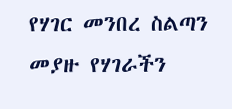የሃገር መንበረ ስልጣን መያዙ የሃገራችን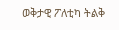ወቅታዊ ፖለቲካ ትልቅ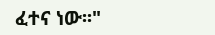ፈተና ነው፡፡"